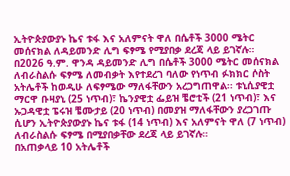ኢትዮጵያውያኑ ኬና ቱፋ እና አለምናት ዋለ በሴቶች 3000 ሜትር መሰናክል ለዳይመንድ ሊግ ፍፃሜ የሚያበቃ ደረጃ ላይ ይገኛሉ።
በ2026 ዓ.ም. ዋንዳ ዳይመንድ ሊግ በሴቶች 3000 ሜትር መሰናክል ለብራስልሱ ፍፃሜ ለመብቃት እየተደረገ ባለው የነጥብ ፉክክር ሶስት አትሌቶች ከወዲሁ ለፍፃሜው ማለፋቸውን አረጋግጠዋል፡፡ ቱኒሲያዊቷ ማርዋ ቡዛያኒ (25 ነጥብ)፣ ኬንያዊቷ ፌይዝ ቼሮቲች (21 ነጥብ)፣ እና ኡጋዳዊቷ ፔሩዝ ቼሙታይ (20 ነጥብ) በመያዝ ማለፋቸውን ያረጋገጡ ሲሆን ኢትዮጵያውያኑ ኬና ቱፋ (14 ነጥብ) እና አለምናት ዋለ (7 ነጥብ) ለብራስልሱ ፍፃሜ በሚያበቃቸው ደረጃ ላይ ይገኛሉ።
በአጠቃላይ 10 አትሌቶች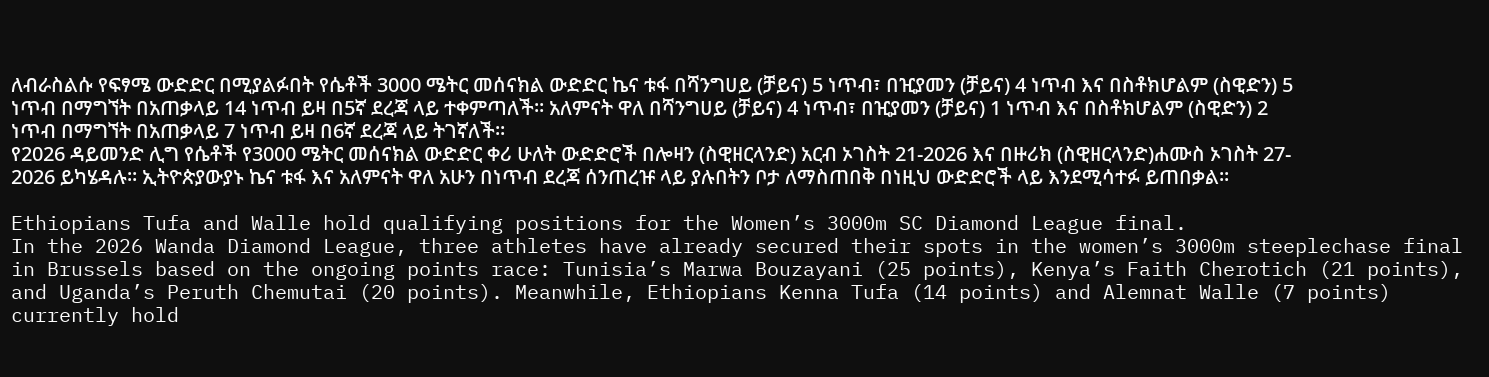ለብራስልሱ የፍፃሜ ውድድር በሚያልፉበት የሴቶች 3000 ሜትር መሰናክል ውድድር ኬና ቱፋ በሻንግሀይ (ቻይና) 5 ነጥብ፣ በዢያመን (ቻይና) 4 ነጥብ እና በስቶክሆልም (ስዊድን) 5 ነጥብ በማግኘት በአጠቃላይ 14 ነጥብ ይዛ በ5ኛ ደረጃ ላይ ተቀምጣለች። አለምናት ዋለ በሻንግሀይ (ቻይና) 4 ነጥብ፣ በዢያመን (ቻይና) 1 ነጥብ እና በስቶክሆልም (ስዊድን) 2 ነጥብ በማግኘት በአጠቃላይ 7 ነጥብ ይዛ በ6ኛ ደረጃ ላይ ትገኛለች፡፡
የ2026 ዳይመንድ ሊግ የሴቶች የ3000 ሜትር መሰናክል ውድድር ቀሪ ሁለት ውድድሮች በሎዛን (ስዊዘርላንድ) አርብ ኦገስት 21-2026 እና በዙሪክ (ስዊዘርላንድ)ሐሙስ ኦገስት 27- 2026 ይካሄዳሉ። ኢትዮጵያውያኑ ኬና ቱፋ እና አለምናት ዋለ አሁን በነጥብ ደረጃ ሰንጠረዡ ላይ ያሉበትን ቦታ ለማስጠበቅ በነዚህ ውድድሮች ላይ እንደሚሳተፉ ይጠበቃል፡፡

Ethiopians Tufa and Walle hold qualifying positions for the Women’s 3000m SC Diamond League final.
In the 2026 Wanda Diamond League, three athletes have already secured their spots in the women’s 3000m steeplechase final in Brussels based on the ongoing points race: Tunisia’s Marwa Bouzayani (25 points), Kenya’s Faith Cherotich (21 points), and Uganda’s Peruth Chemutai (20 points). Meanwhile, Ethiopians Kenna Tufa (14 points) and Alemnat Walle (7 points) currently hold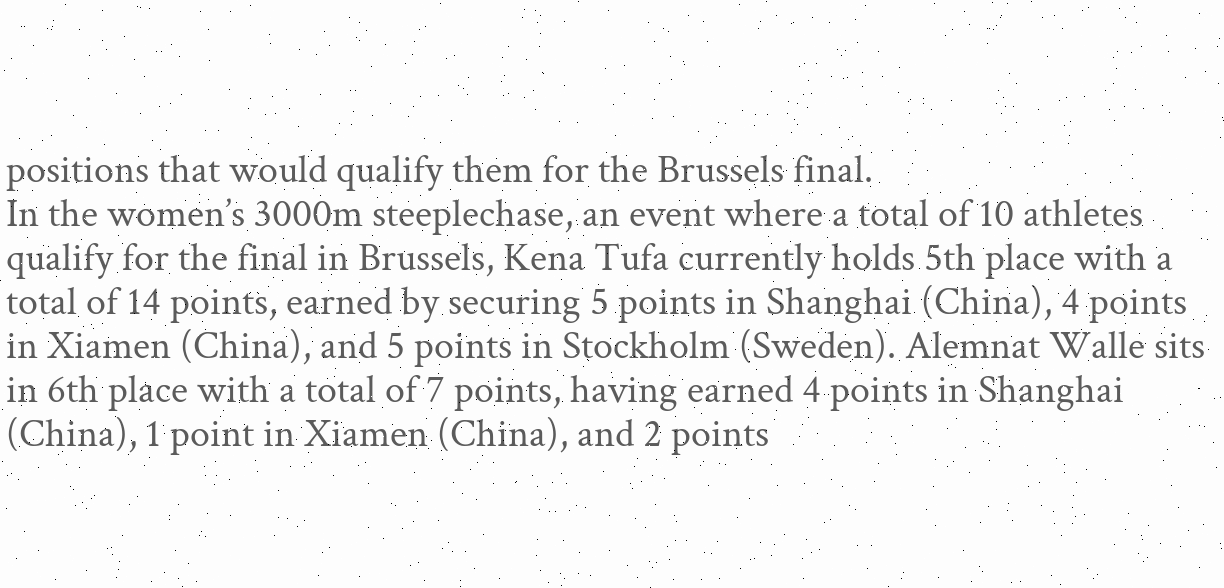positions that would qualify them for the Brussels final.
In the women’s 3000m steeplechase, an event where a total of 10 athletes qualify for the final in Brussels, Kena Tufa currently holds 5th place with a total of 14 points, earned by securing 5 points in Shanghai (China), 4 points in Xiamen (China), and 5 points in Stockholm (Sweden). Alemnat Walle sits in 6th place with a total of 7 points, having earned 4 points in Shanghai (China), 1 point in Xiamen (China), and 2 points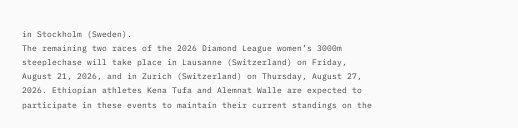in Stockholm (Sweden).
The remaining two races of the 2026 Diamond League women’s 3000m steeplechase will take place in Lausanne (Switzerland) on Friday, August 21, 2026, and in Zurich (Switzerland) on Thursday, August 27, 2026. Ethiopian athletes Kena Tufa and Alemnat Walle are expected to participate in these events to maintain their current standings on the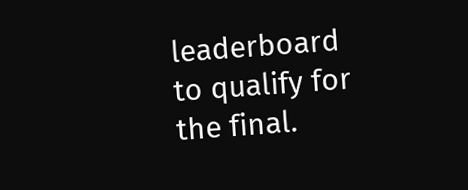leaderboard to qualify for the final.